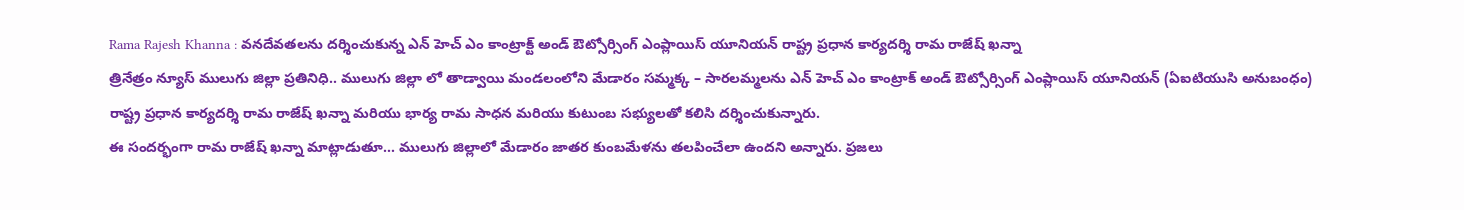Rama Rajesh Khanna : వనదేవతలను దర్శించుకున్న ఎన్ హెచ్ ఎం కాంట్రాక్ట్ అండ్ ఔట్సోర్సింగ్ ఎంప్లాయిస్ యూనియన్ రాష్ట్ర ప్రధాన కార్యదర్శి రామ రాజేష్ ఖన్నా
త్రినేత్రం న్యూస్ ములుగు జిల్లా ప్రతినిధి.. ములుగు జిల్లా లో తాడ్వాయి మండలంలోని మేడారం సమ్మక్క – సారలమ్మలను ఎన్ హెచ్ ఎం కాంట్రాక్ అండ్ ఔట్సోర్సింగ్ ఎంప్లాయిస్ యూనియన్ (ఏఐటియుసి అనుబంధం) రాష్ట్ర ప్రధాన కార్యదర్శి రామ రాజేష్ ఖన్నా మరియు భార్య రామ సాధన మరియు కుటుంబ సభ్యులతో కలిసి దర్శించుకున్నారు.
ఈ సందర్భంగా రామ రాజేష్ ఖన్నా మాట్లాడుతూ… ములుగు జిల్లాలో మేడారం జాతర కుంబమేళను తలపించేలా ఉందని అన్నారు. ప్రజలు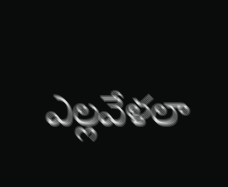ఎల్లవేళలా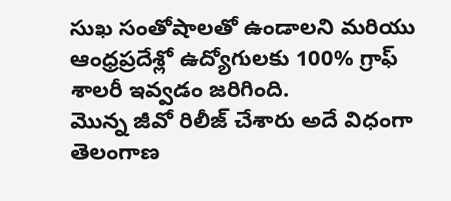సుఖ సంతోషాలతో ఉండాలని మరియు ఆంధ్రప్రదేశ్లో ఉద్యోగులకు 100% గ్రాఫ్ శాలరీ ఇవ్వడం జరిగింది.
మొన్న జీవో రిలీజ్ చేశారు అదే విధంగా తెలంగాణ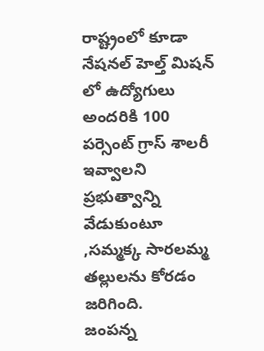రాష్ట్రంలో కూడా నేషనల్ హెల్త్ మిషన్ లో ఉద్యోగులు అందరికి 100 పర్సెంట్ గ్రాస్ శాలరీ ఇవ్వాలని ప్రభుత్వాన్ని వేడుకుంటూ ,సమ్మక్క సారలమ్మ తల్లులను కోరడం జరిగింది.
జంపన్న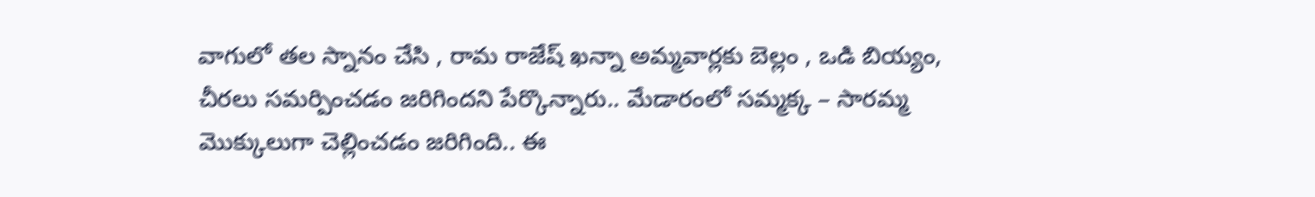వాగులో తల స్నానం చేసి , రామ రాజేష్ ఖన్నా అమ్మవార్లకు బెల్లం , ఒడి బియ్యం, చీరలు సమర్పించడం జరిగిందని పేర్కొన్నారు.. మేడారంలో సమ్మక్క – సారమ్మ మొక్కులుగా చెల్లించడం జరిగింది.. ఈ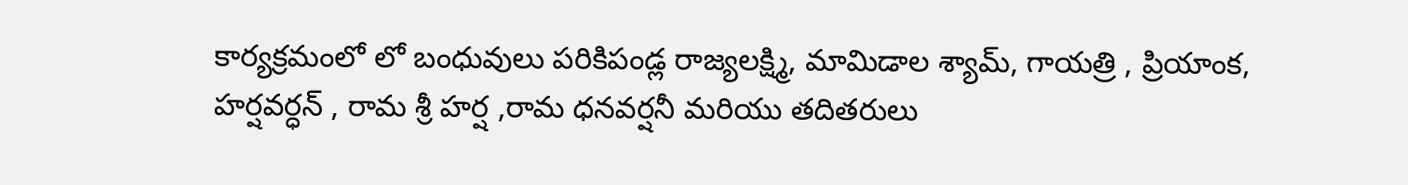కార్యక్రమంలో లో బంధువులు పరికిపండ్ల రాజ్యలక్ష్మి, మామిడాల శ్యామ్, గాయత్రి , ప్రియాంక, హర్షవర్ధన్ , రామ శ్రీ హర్ష ,రామ ధనవర్షనీ మరియు తదితరులు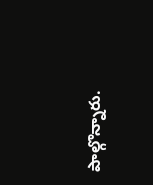పాల్గొన్నారు.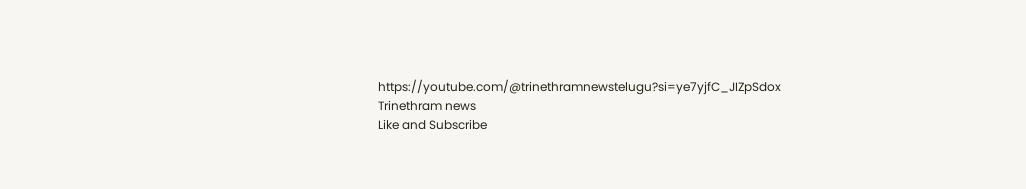https://youtube.com/@trinethramnewstelugu?si=ye7yjfC_JIZpSdox
Trinethram news
Like and Subscribe